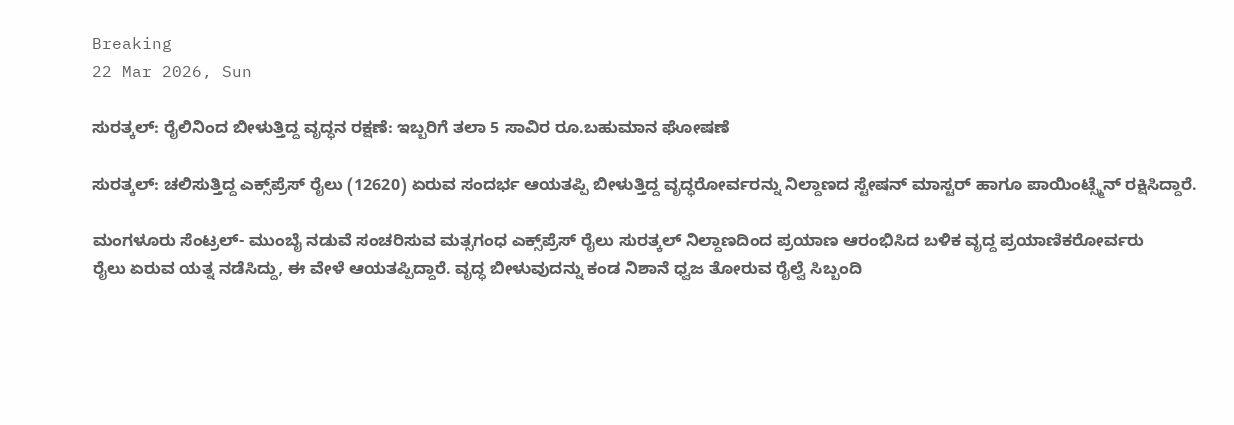Breaking
22 Mar 2026, Sun

ಸುರತ್ಕಲ್: ರೈಲಿನಿಂದ ಬೀಳುತ್ತಿದ್ದ ವೃದ್ಧನ ರಕ್ಷಣೆ: ಇಬ್ಬರಿಗೆ ತಲಾ 5 ಸಾವಿರ ರೂ.ಬಹುಮಾನ ಘೋಷಣೆ

ಸುರತ್ಕಲ್: ಚಲಿಸುತ್ತಿದ್ದ ಎಕ್ಸ್‌ಪ್ರೆಸ್ ರೈಲು (12620) ಏರುವ ಸಂದರ್ಭ ಆಯತಪ್ಪಿ ಬೀಳುತ್ತಿದ್ದ ವೃದ್ಧರೋರ್ವರನ್ನು ನಿಲ್ದಾಣದ ಸ್ಟೇಷನ್ ಮಾಸ್ಟರ್ ಹಾಗೂ ಪಾಯಿಂಟ್ಸ್ಮೆನ್ ರಕ್ಷಿಸಿದ್ದಾರೆ.

ಮಂಗಳೂರು ಸೆಂಟ್ರಲ್- ಮುಂಬೈ ನಡುವೆ ಸಂಚರಿಸುವ ಮತ್ಸಗಂಧ ಎಕ್ಸ್‌ಪ್ರೆಸ್ ರೈಲು ಸುರತ್ಕಲ್ ನಿಲ್ದಾಣದಿಂದ ಪ್ರಯಾಣ ಆರಂಭಿಸಿದ ಬಳಿಕ ವೃದ್ದ ಪ್ರಯಾಣಿಕರೋರ್ವರು
ರೈಲು ಏರುವ ಯತ್ನ ನಡೆಸಿದ್ದು, ಈ ವೇಳೆ ಆಯತಪ್ಪಿದ್ದಾರೆ. ವೃದ್ಧ ಬೀಳುವುದನ್ನು ಕಂಡ ನಿಶಾನೆ ಧ್ವಜ ತೋರುವ ರೈಲ್ವೆ ಸಿಬ್ಬಂದಿ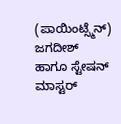(ಪಾಯಿಂಟ್ಸ್ಮೆನ್) ಜಗದೀಶ್
ಹಾಗೂ ಸ್ಟೇಷನ್ ಮಾಸ್ಟರ್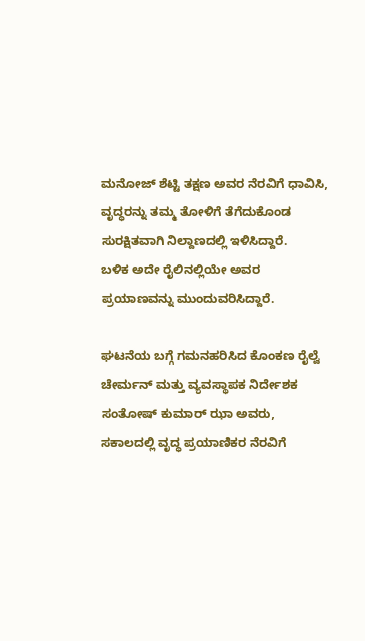ಮನೋಜ್ ಶೆಟ್ಟಿ ತಕ್ಷಣ ಅವರ ನೆರವಿಗೆ ಧಾವಿಸಿ, ವೃದ್ಧರನ್ನು ತಮ್ಮ ತೋಳಿಗೆ ತೆಗೆದುಕೊಂಡ ಸುರಕ್ಷಿತವಾಗಿ ನಿಲ್ದಾಣದಲ್ಲಿ ಇಳಿಸಿದ್ದಾರೆ.
ಬಳಿಕ ಅದೇ ರೈಲಿನಲ್ಲಿಯೇ ಅವರ ಪ್ರಯಾಣವನ್ನು ಮುಂದುವರಿಸಿದ್ದಾರೆ.

ಘಟನೆಯ ಬಗ್ಗೆ ಗಮನಹರಿಸಿದ ಕೊಂಕಣ ರೈಲ್ವೆ ಚೇರ್ಮನ್ ಮತ್ತು ವ್ಯವಸ್ಥಾಪಕ ನಿರ್ದೇಶಕ ಸಂತೋಷ್ ಕುಮಾರ್ ಝಾ ಅವರು, ಸಕಾಲದಲ್ಲಿ ವೃದ್ಧ ಪ್ರಯಾಣಿಕರ ನೆರವಿಗೆ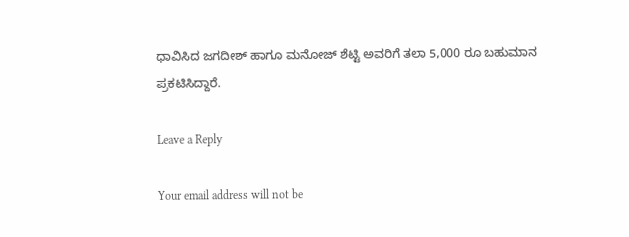ಧಾವಿಸಿದ ಜಗದೀಶ್ ಹಾಗೂ ಮನೋಜ್ ಶೆಟ್ಟಿ ಅವರಿಗೆ ತಲಾ 5,000 ರೂ ಬಹುಮಾನ ಪ್ರಕಟಿಸಿದ್ದಾರೆ.

Leave a Reply

Your email address will not be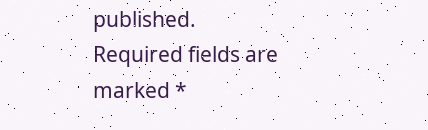published. Required fields are marked *